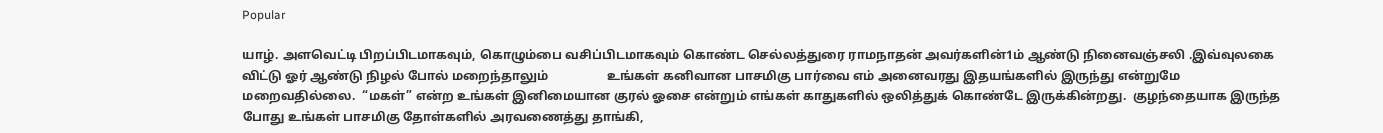Popular

யாழ். அளவெட்டி பிறப்பிடமாகவும், கொழும்பை வசிப்பிடமாகவும் கொண்ட செல்லத்துரை ராமநாதன் அவர்களின்1ம் ஆண்டு நினைவஞ்சலி .இவ்வுலகை விட்டு ஓர் ஆண்டு நிழல் போல் மறைந்தாலும்                   உங்கள் கனிவான பாசமிகு பார்வை எம் அனைவரது இதயங்களில் இருந்து என்றுமே மறைவதில்லை.  “மகள்” என்ற உங்கள் இனிமையான குரல் ஓசை என்றும் எங்கள் காதுகளில் ஒலித்துக் கொண்டே இருக்கின்றது.  குழந்தையாக இருந்த போது உங்கள் பாசமிகு தோள்களில் அரவணைத்து தாங்கி,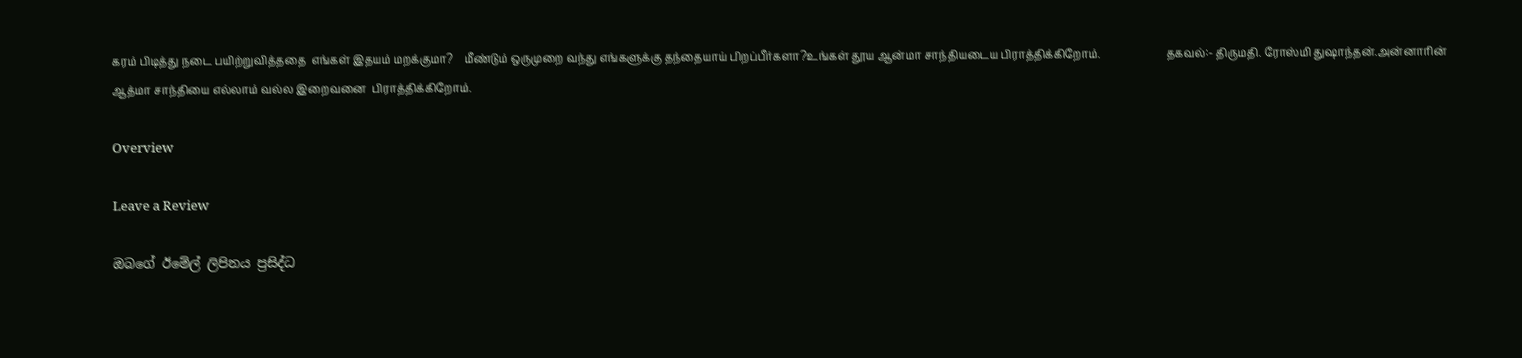கரம் பிடித்து நடை பயிற்றுவித்ததை  எங்கள் இதயம் மறக்குமா?    மீண்டும் ஒருமுறை வந்து எங்களுக்கு தந்தையாய் பிறப்பீர்களா?உங்கள் தூய ஆன்மா சாந்தியடைய பிராத்திக்கிறோம்.                        தகவல்:- திருமதி. ரோஸ்மி துஷாந்தன்.அன்னாரின் ஆத்மா சாந்தியை எல்லாம் வல்ல இறைவனை  பிராத்திக்கிறோம்.

Overview

Leave a Review

ඔබගේ ඊමේල් ලිපිනය ප්‍රසිද්ධ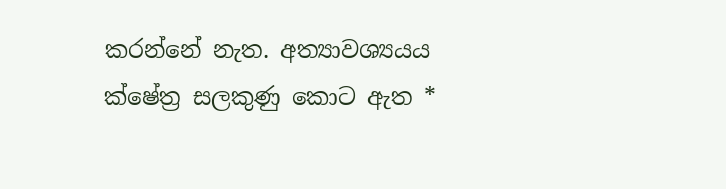කරන්නේ නැත. අත්‍යාවශ්‍යයය ක්ෂේත්‍ර සලකුණු කොට ඇත *